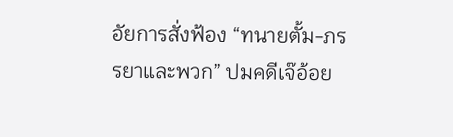อัยการสั่งฟ้อง “ทนายตั้ม-ภรรยาและพวก” ปมคดีเจ๊อ้อย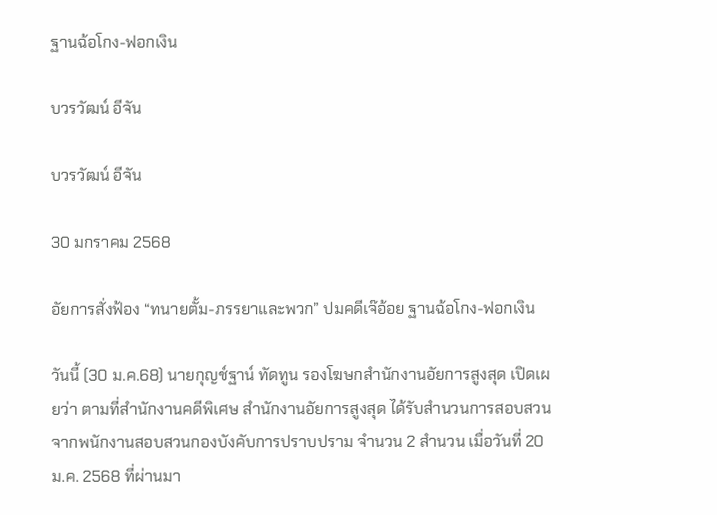ฐานฉ้อโกง-ฟอกเงิน

บวรวัฒน์ อีจัน

บวรวัฒน์ อีจัน

30 มกราคม 2568

อัยการสั่งฟ้อง “ทนายตั้ม-ภรรยาและพวก” ปมคดีเจ๊อ้อย ฐานฉ้อโกง-ฟอกเงิน

วันนี้ (30 ม.ค.68) นายกุญช์ฐาน์ ทัดทูน รองโฆษกสำนักงานอัยการสูงสุด เปิดเผยว่า ตามที่สำนักงานคดีพิเศษ สำนักงานอัยการสูงสุด ได้รับสำนวนการสอบสวนจากพนักงานสอบสวนกองบังคับการปราบปราม จำนวน 2 สำนวน เมื่อวันที่ 20 ม.ค. 2568 ที่ผ่านมา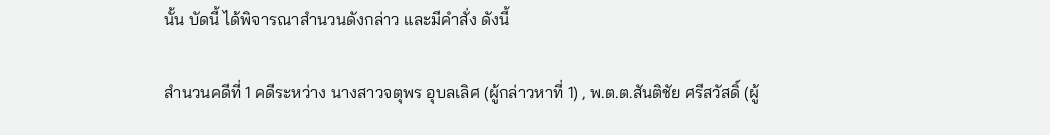นั้น บัดนี้ ได้พิจารณาสำนวนดังกล่าว และมีคำสั่ง ดังนี้

สำนวนคดีที่ 1 คดีระหว่าง นางสาวจตุพร อุบลเลิศ (ผู้กล่าวหาที่ 1) , พ.ต.ต.สันติชัย ศรีสวัสดิ์ (ผู้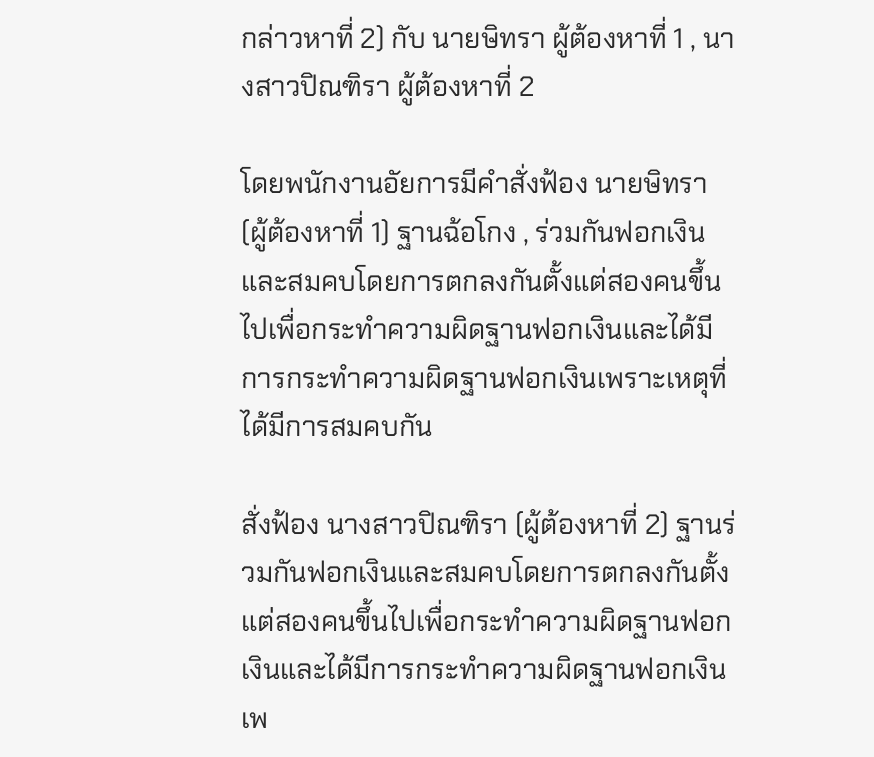กล่าวหาที่ 2) กับ นายษิทรา ผู้ต้องหาที่ 1 , นางสาวปิณฑิรา ผู้ต้องหาที่ 2

โดยพนักงานอัยการมีคำสั่งฟ้อง นายษิทรา (ผู้ต้องหาที่ 1) ฐานฉ้อโกง , ร่วมกันฟอกเงินและสมคบโดยการตกลงกันตั้งแต่สองคนขึ้นไปเพื่อกระทำความผิดฐานฟอกเงินและได้มีการกระทำความผิดฐานฟอกเงินเพราะเหตุที่ได้มีการสมคบกัน

สั่งฟ้อง นางสาวปิณฑิรา (ผู้ต้องหาที่ 2) ฐานร่วมกันฟอกเงินและสมคบโดยการตกลงกันตั้งแต่สองคนขึ้นไปเพื่อกระทำความผิดฐานฟอกเงินและได้มีการกระทำความผิดฐานฟอกเงินเพ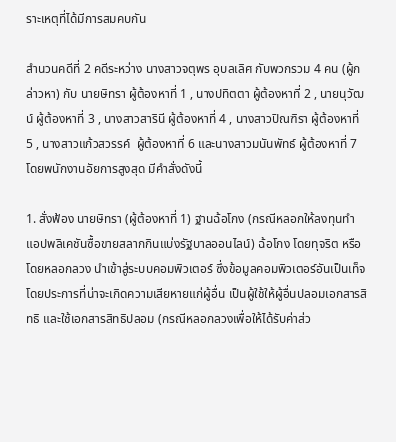ราะเหตุที่ได้มีการสมคบกัน

สำนวนคดีที่ 2 คดีระหว่าง นางสาวจตุพร อุบลเลิศ กับพวกรวม 4 คน (ผู้กล่าวหา) กับ นายษิทรา ผู้ต้องหาที่ 1 , นางปทิตตา ผู้ต้องหาที่ 2 , นายนุวัฒน์ ผู้ต้องหาที่ 3 , นางสาวสารินี ผู้ต้องหาที่ 4 , นางสาวปิณฑิรา ผู้ต้องหาที่ 5 , นางสาวแก้วสวรรค์  ผู้ต้องหาที่ 6 และนางสาวมนันพัทธ์ ผู้ต้องหาที่ 7 โดยพนักงานอัยการสูงสุด มีคำสั่งดังนี้

1. สั่งฟ้อง นายษิทรา (ผู้ต้องหาที่ 1) ฐานฉ้อโกง (กรณีหลอกให้ลงทุนทำแอปพลิเคชันซื้อขายสลากกินแบ่งรัฐบาลออนไลน์) ฉ้อโกง โดยทุจริต หรือโดยหลอกลวง นำเข้าสู่ระบบคอมพิวเตอร์ ซึ่งข้อมูลคอมพิวเตอร์อันเป็นเท็จ โดยประการที่น่าจะเกิดความเสียหายแก่ผู้อื่น เป็นผู้ใช้ให้ผู้อื่นปลอมเอกสารสิทธิ และใช้เอกสารสิทธิปลอม (กรณีหลอกลวงเพื่อให้ได้รับค่าส่ว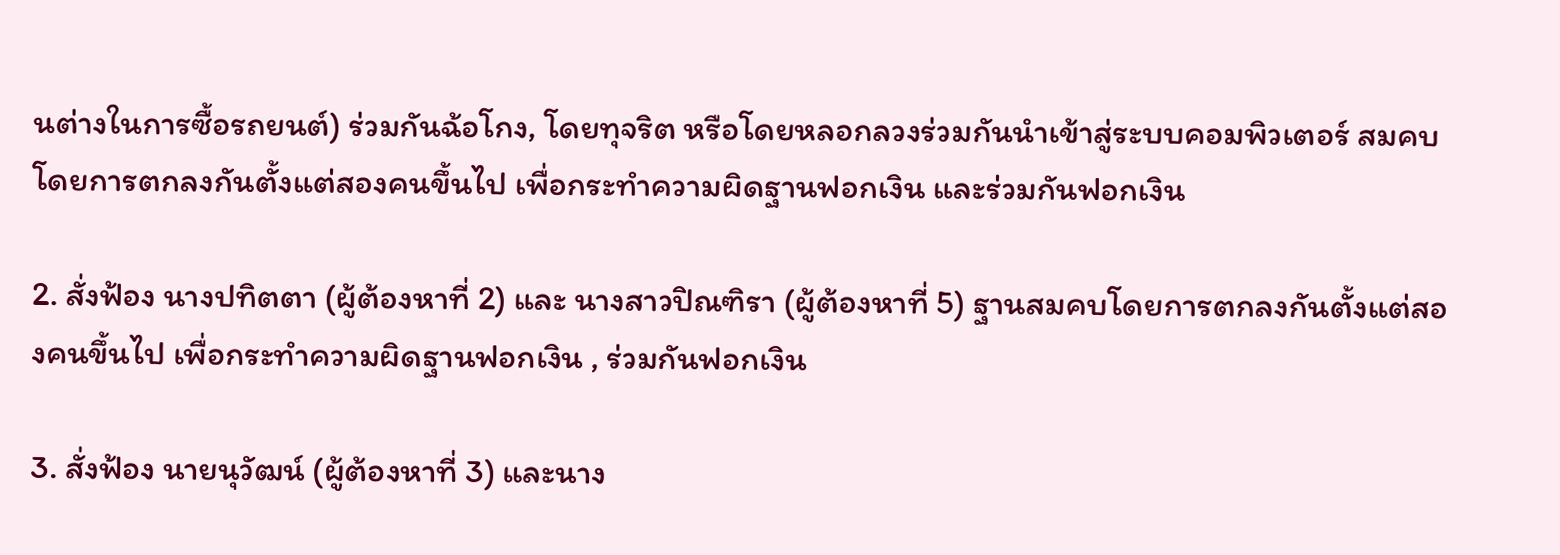นต่างในการซื้อรถยนต์) ร่วมกันฉ้อโกง, โดยทุจริต หรือโดยหลอกลวงร่วมกันนำเข้าสู่ระบบคอมพิวเตอร์ สมคบโดยการตกลงกันตั้งแต่สองคนขึ้นไป เพื่อกระทำความผิดฐานฟอกเงิน และร่วมกันฟอกเงิน

2. สั่งฟ้อง นางปทิตตา (ผู้ต้องหาที่ 2) และ นางสาวปิณฑิรา (ผู้ต้องหาที่ 5) ฐานสมคบโดยการตกลงกันตั้งแต่สองคนขึ้นไป เพื่อกระทำความผิดฐานฟอกเงิน , ร่วมกันฟอกเงิน

3. สั่งฟ้อง นายนุวัฒน์ (ผู้ต้องหาที่ 3) และนาง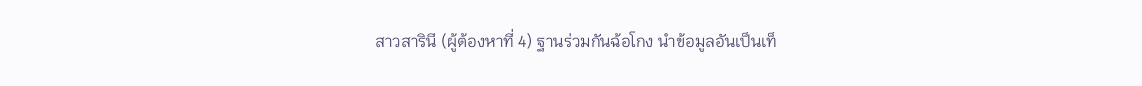สาวสารินี (ผู้ต้องหาที่ 4) ฐานร่วมกันฉ้อโกง นำข้อมูลอันเป็นเท็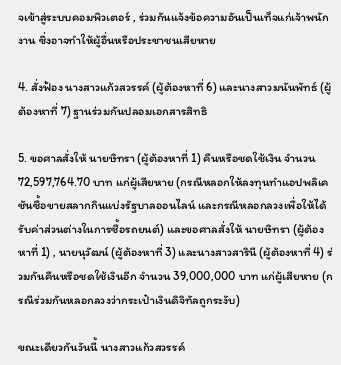จเข้าสู่ระบบคอมพิวเตอร์ , ร่วมกันแจ้งข้อความอันเป็นเท็จแก่เจ้าพนักงาน ซึ่งอาจทำให้ผู้อื่นหรือประชาชนเสียหาย

4. สั่งฟ้อง นางสาวแก้วสวรรค์ (ผู้ต้องหาที่ 6) และนางสาวมนันพัทธ์ (ผู้ต้องหาที่ 7) ฐานร่วมกันปลอมเอกสารสิทธิ

5. ขอศาลสั่งให้ นายษิทรา (ผู้ต้องหาที่ 1) คืนหรือชดใช้เงิน จำนวน 72,597,764.70 บาท แก่ผู้เสียหาย (กรณีหลอกให้ลงทุนทำแอปพลิเคชันซื้อขายสลากกินแบ่งรัฐบาลออนไลน์ และกรณีหลอกลวงเพื่อให้ได้รับค่าส่วนต่างในการซื้อรถยนต์) และขอศาลสั่งให้ นายษิทรา (ผู้ต้องหาที่ 1) , นายนุวัฒน์ (ผู้ต้องหาที่ 3) และนางสาวสารินี (ผู้ต้องหาที่ 4) ร่วมกันคืนหรือชดใช้เงินอีก จำนวน 39,000,000 บาท แก่ผู้เสียหาย (กรณีร่วมกันหลอกลวงว่ากระเป๋าเงินดิจิทัลถูกระงับ)

ขณะเดียวกันวันนี้ นางสาวแก้วสวรรค์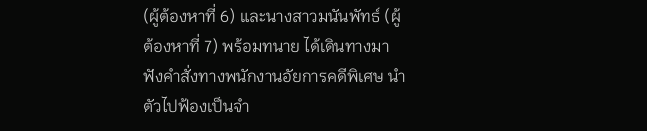(ผู้ต้องหาที่ 6) และนางสาวมนันพัทธ์ (ผู้ต้องหาที่ 7) พร้อมทนาย ได้เดินทางมาฟังคำสั่งทางพนักงานอัยการคดีพิเศษ นำตัวไปฟ้องเป็นจำ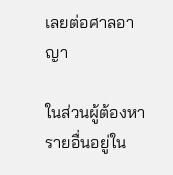เลยต่อศาลอาญา

ในส่วนผู้ต้องหารายอื่นอยู่ใน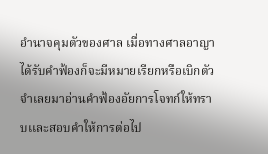อำนาจคุมตัวของศาล เมื่อทางศาลอาญาได้รับคำฟ้องก็จะมีหมายเรียกหรือเบิกตัวจำเลยมาอ่านคำฟ้องอัยการโจทก์ให้ทราบเเละสอบคำให้การต่อไป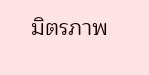มิตรภาพ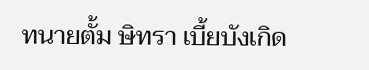ทนายตั้ม ษิทรา เบี้ยบังเกิด